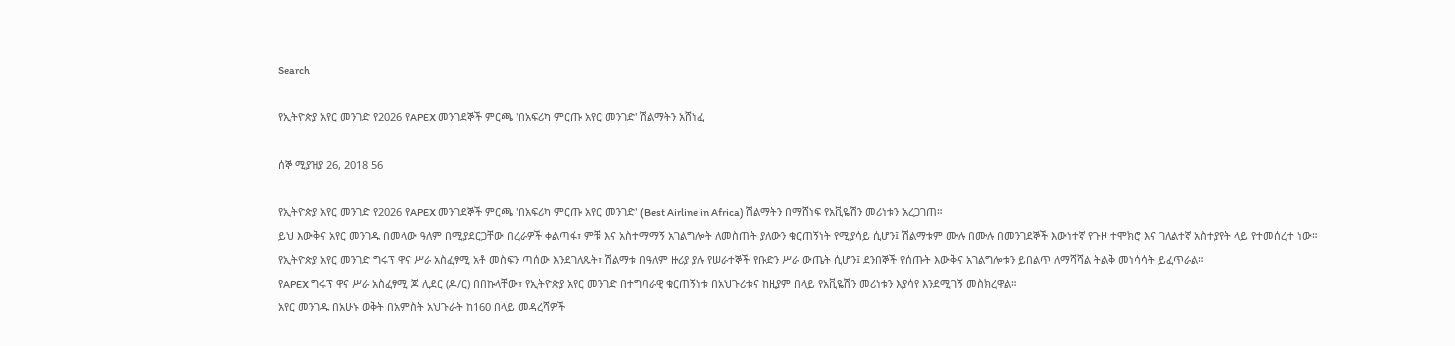Search

የኢትዮጵያ አየር መንገድ የ2026 የAPEX መንገደኞች ምርጫ 'በአፍሪካ ምርጡ አየር መንገድ' ሽልማትን አሸነፈ

ሰኞ ሚያዝያ 26, 2018 56

የኢትዮጵያ አየር መንገድ የ2026 የAPEX መንገደኞች ምርጫ 'በአፍሪካ ምርጡ አየር መንገድ' (Best Airline in Africa) ሽልማትን በማሸነፍ የአቪዬሽን መሪነቱን አረጋገጠ።
ይህ እውቅና አየር መንገዱ በመላው ዓለም በሚያደርጋቸው በረራዎች ቀልጣፋ፣ ምቹ እና አስተማማኝ አገልግሎት ለመስጠት ያለውን ቁርጠኝነት የሚያሳይ ሲሆን፤ ሽልማቱም ሙሉ በሙሉ በመንገደኞች እውነተኛ የጉዞ ተሞክሮ እና ገለልተኛ አስተያየት ላይ የተመሰረተ ነው።
የኢትዮጵያ አየር መንገድ ግሩፕ ዋና ሥራ አስፈፃሚ አቶ መስፍን ጣሰው እንደገለጹት፣ ሽልማቱ በዓለም ዙሪያ ያሉ የሠራተኞች የቡድን ሥራ ውጤት ሲሆን፤ ደንበኞች የሰጡት እውቅና አገልግሎቱን ይበልጥ ለማሻሻል ትልቅ መነሳሳት ይፈጥራል።
የAPEX ግሩፕ ዋና ሥራ አስፈፃሚ ጆ ሊደር (ዶ/ር) በበኩላቸው፣ የኢትዮጵያ አየር መንገድ በተግባራዊ ቁርጠኝነቱ በአህጉሪቱና ከዚያም በላይ የአቪዬሽን መሪነቱን እያሳየ እንደሚገኝ መስክረዋል።
አየር መንገዱ በአሁኑ ወቅት በአምስት አህጉራት ከ160 በላይ መዳረሻዎች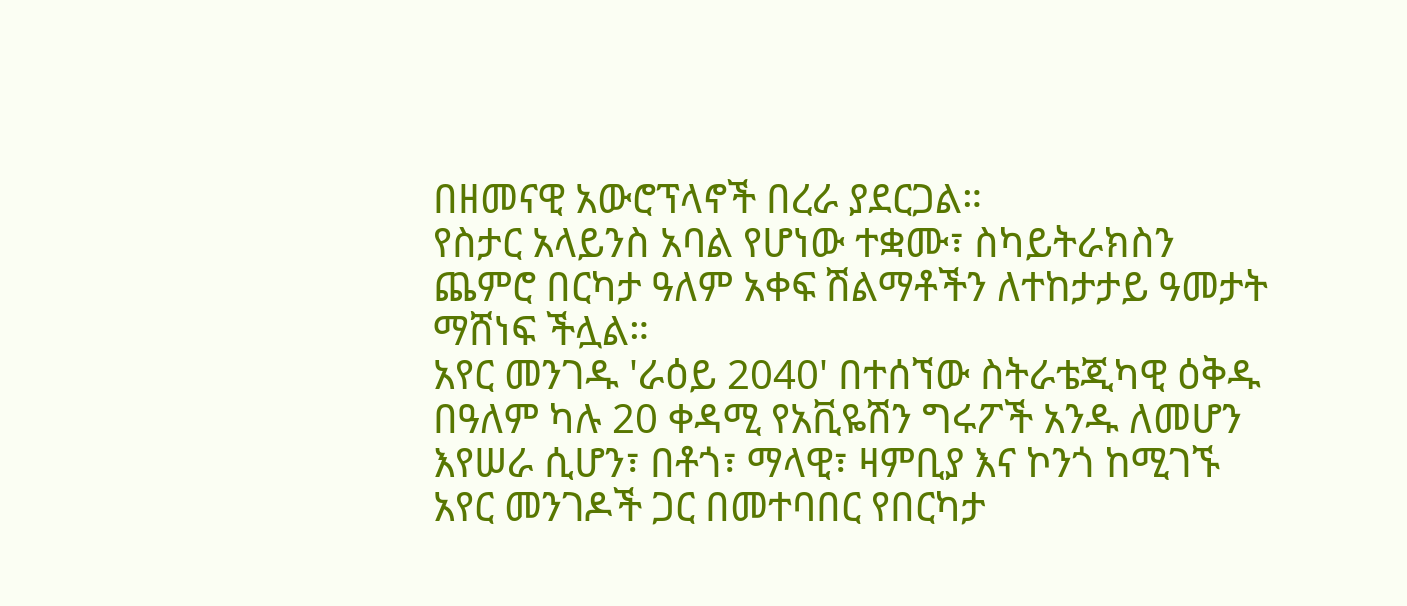በዘመናዊ አውሮፕላኖች በረራ ያደርጋል።
የስታር አላይንስ አባል የሆነው ተቋሙ፣ ስካይትራክስን ጨምሮ በርካታ ዓለም አቀፍ ሽልማቶችን ለተከታታይ ዓመታት ማሸነፍ ችሏል።
አየር መንገዱ 'ራዕይ 2040' በተሰኘው ስትራቴጂካዊ ዕቅዱ በዓለም ካሉ 20 ቀዳሚ የአቪዬሽን ግሩፖች አንዱ ለመሆን እየሠራ ሲሆን፣ በቶጎ፣ ማላዊ፣ ዛምቢያ እና ኮንጎ ከሚገኙ አየር መንገዶች ጋር በመተባበር የበርካታ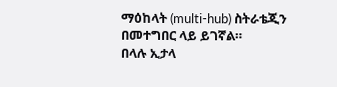ማዕከላት (multi-hub) ስትራቴጂን በመተግበር ላይ ይገኛል።
በላሉ ኢታላ